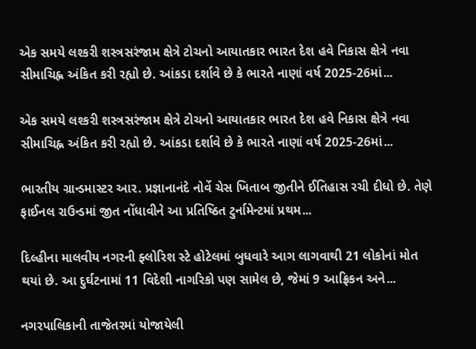એક સમયે લશ્કરી શસ્ત્રસરંજામ ક્ષેત્રે ટોચનો આયાતકાર ભારત દેશ હવે નિકાસ ક્ષેત્રે નવા સીમાચિહ્ન અંકિત કરી રહ્યો છે. આંકડા દર્શાવે છે કે ભારતે નાણાં વર્ષ 2025-26માં...

એક સમયે લશ્કરી શસ્ત્રસરંજામ ક્ષેત્રે ટોચનો આયાતકાર ભારત દેશ હવે નિકાસ ક્ષેત્રે નવા સીમાચિહ્ન અંકિત કરી રહ્યો છે. આંકડા દર્શાવે છે કે ભારતે નાણાં વર્ષ 2025-26માં...

ભારતીય ગ્રાન્ડમાસ્ટર આર. પ્રજ્ઞાનાનંદે નોર્વે ચેસ ખિતાબ જીતીને ઈતિહાસ રચી દીધો છે. તેણે ફાઈનલ રાઉન્ડમાં જીત નોંધાવીને આ પ્રતિષ્ઠિત ટુર્નામેન્ટમાં પ્રથમ...

દિલ્હીના માલવીય નગરની ફ્લોરિશ સ્ટે હોટેલમાં બુધવારે આગ લાગવાથી 21 લોકોનાં મોત થયાં છે. આ દુર્ઘટનામાં 11 વિદેશી નાગરિકો પણ સામેલ છે, જેમાં 9 આફ્રિકન અને...

નગરપાલિકાની તાજેતરમાં યોજાયેલી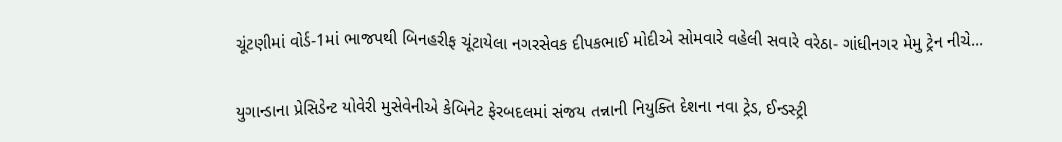ચૂંટણીમાં વોર્ડ-1માં ભાજપથી બિનહરીફ ચૂંટાયેલા નગરસેવક દીપકભાઈ મોદીએ સોમવારે વહેલી સવારે વરેઠા- ગાંધીનગર મેમુ ટ્રેન નીચે...

યુગાન્ડાના પ્રેસિડેન્ટ યોવેરી મુસેવેનીએ કેબિનેટ ફેરબદલમાં સંજય તન્નાની નિયુક્તિ દેશના નવા ટ્રેડ, ઈન્ડસ્ટ્રી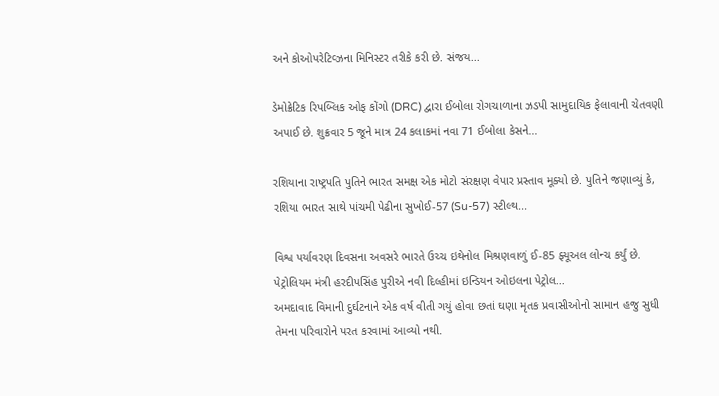અને કોઓપરેટિવ્ઝના મિનિસ્ટર તરીકે કરી છે. સંજય...

ડેમોક્રેટિક રિપબ્લિક ઓફ કોંગો (DRC) દ્વારા ઈબોલા રોગચાળાના ઝડપી સામુદાયિક ફેલાવાની ચેતવણી અપાઈ છે. શુક્રવાર 5 જૂને માત્ર 24 કલાકમાં નવા 71 ઈબોલા કેસને...

રશિયાના રાષ્ટ્રપતિ પુતિને ભારત સમક્ષ એક મોટો સંરક્ષણ વેપાર પ્રસ્તાવ મૂક્યો છે. પુતિને જણાવ્યું કે, રશિયા ભારત સાથે પાંચમી પેઢીના સુખોઈ-57 (Su-57) સ્ટીલ્થ...

વિશ્વ પર્યાવરણ દિવસના અવસરે ભારતે ઉચ્ચ ઇથેનોલ મિશ્રણવાળું ઈ-85 ફ્યૂઅલ લોન્ચ કર્યું છે. પેટ્રોલિયમ મંત્રી હરદીપસિંહ પુરીએ નવી દિલ્હીમાં ઇન્ડિયન ઓઇલના પેટ્રોલ...
અમદાવાદ વિમાની દુર્ઘટનાને એક વર્ષ વીતી ગયું હોવા છતાં ઘણા મૃતક પ્રવાસીઓનો સામાન હજુ સુધી તેમના પરિવારોને પરત કરવામાં આવ્યો નથી.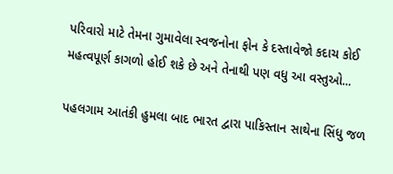પરિવારો માટે તેમના ગુમાવેલા સ્વજનોના ફોન કે દસ્તાવેજો કદાચ કોઈ મહત્વપૂર્ણ કાગળો હોઈ શકે છે અને તેનાથી પણ વધુ આ વસ્તુઓ...

પહલગામ આતંકી હુમલા બાદ ભારત દ્વારા પાકિસ્તાન સાથેના સિંધુ જળ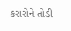કરારોને તોડી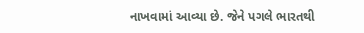નાખવામાં આવ્યા છે. જેને પગલે ભારતથી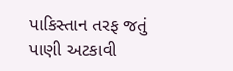પાકિસ્તાન તરફ જતું પાણી અટકાવી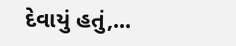દેવાયું હતું,...